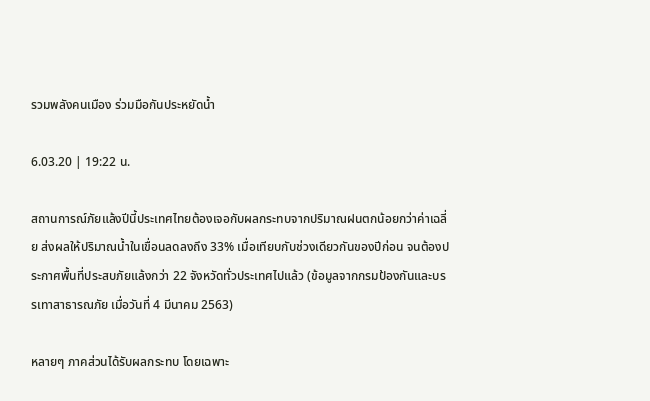รวมพลังคนเมือง ร่วมมือกันประหยัดน้ำ

6.03.20 | 19:22 น.

สถานการณ์ภัยแล้งปีนี้ประเทศไทยต้องเจอกับผลกระทบจากปริมาณฝนตกน้อยกว่าค่าเฉลี่ย ส่งผลให้ปริมาณน้ำในเขื่อนลดลงถึง 33% เมื่อเทียบกับช่วงเดียวกันของปีก่อน จนต้องประกาศพื้นที่ประสบภัยแล้งกว่า 22 จังหวัดทั่วประเทศไปแล้ว (ข้อมูลจากกรมป้องกันและบรรเทาสาธารณภัย เมื่อวันที่ 4 มีนาคม 2563)

หลายๆ ภาคส่วนได้รับผลกระทบ โดยเฉพาะ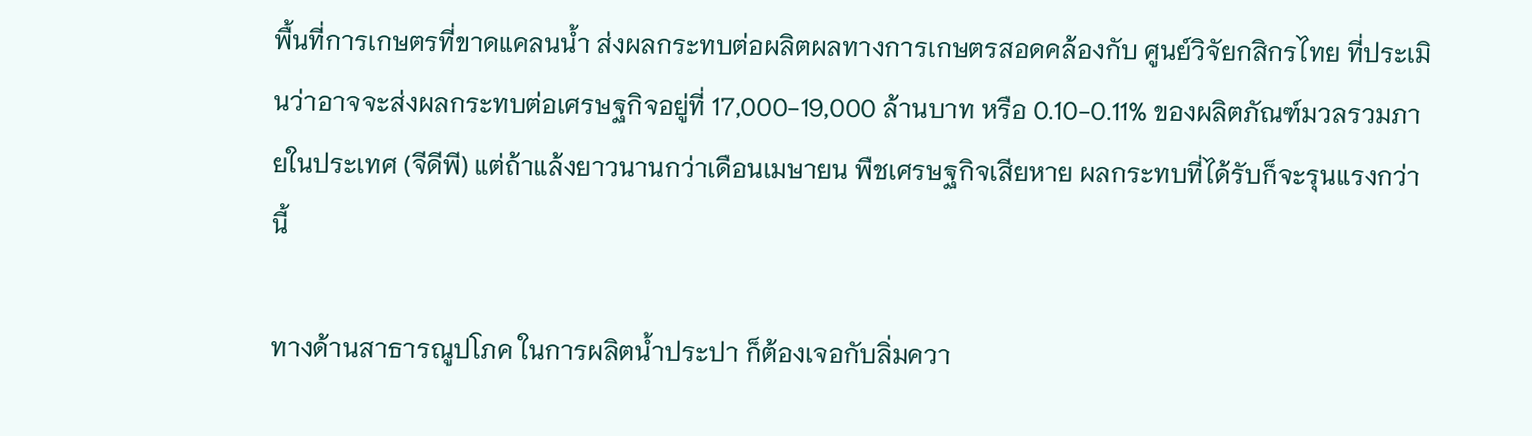พื้นที่การเกษตรที่ขาดแคลนน้ำ ส่งผลกระทบต่อผลิตผลทางการเกษตรสอดคล้องกับ ศูนย์วิจัยกสิกรไทย ที่ประเมินว่าอาจจะส่งผลกระทบต่อเศรษฐกิจอยู่ที่ 17,000-19,000 ล้านบาท หรือ 0.10-0.11% ของผลิตภัณฑ์มวลรวมภายในประเทศ (จีดีพี) แต่ถ้าแล้งยาวนานกว่าเดือนเมษายน พืชเศรษฐกิจเสียหาย ผลกระทบที่ได้รับก็จะรุนแรงกว่านี้

ทางด้านสาธารณูปโภค ในการผลิตน้ำประปา ก็ต้องเจอกับลิ่มควา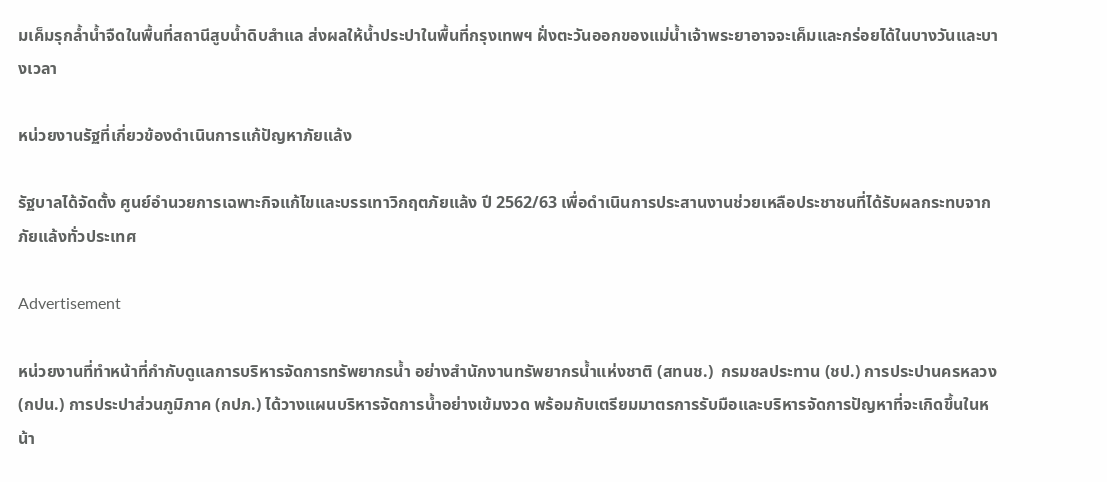มเค็มรุกล้ำน้ำจืดในพื้นที่สถานีสูบน้ำดิบสำแล ส่งผลให้น้ำประปาในพื้นที่กรุงเทพฯ ฝั่งตะวันออกของแม่น้ำเจ้าพระยาอาจจะเค็มและกร่อยได้ในบางวันและบางเวลา

หน่วยงานรัฐที่เกี่ยวข้องดำเนินการแก้ปัญหาภัยแล้ง

รัฐบาลได้จัดตั้ง ศูนย์อำนวยการเฉพาะกิจแก้ไขและบรรเทาวิกฤตภัยแล้ง ปี 2562/63 เพื่อดำเนินการประสานงานช่วยเหลือประชาชนที่ได้รับผลกระทบจากภัยแล้งทั่วประเทศ

Advertisement

หน่วยงานที่ทำหน้าที่กำกับดูแลการบริหารจัดการทรัพยากรน้ำ อย่างสำนักงานทรัพยากรน้ำแห่งชาติ (สทนช.)  กรมชลประทาน (ชป.) การประปานครหลวง (กปน.) การประปาส่วนภูมิภาค (กปภ.) ได้วางแผนบริหารจัดการน้ำอย่างเข้มงวด พร้อมกับเตรียมมาตรการรับมือและบริหารจัดการปัญหาที่จะเกิดขึ้นในหน้า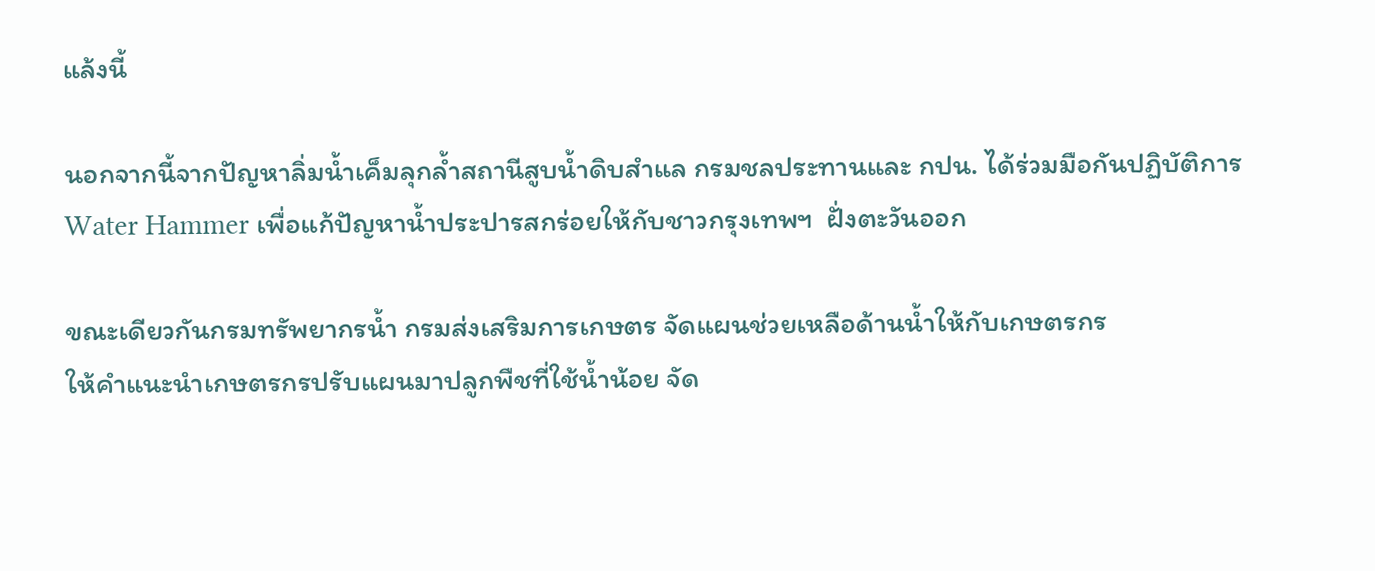แล้งนี้

นอกจากนี้จากปัญหาลิ่มน้ำเค็มลุกล้ำสถานีสูบน้ำดิบสำแล กรมชลประทานและ กปน. ได้ร่วมมือกันปฏิบัติการ Water Hammer เพื่อแก้ปัญหาน้ำประปารสกร่อยให้กับชาวกรุงเทพฯ  ฝั่งตะวันออก

ขณะเดียวกันกรมทรัพยากรน้ำ กรมส่งเสริมการเกษตร จัดแผนช่วยเหลือด้านน้ำให้กับเกษตรกร
ให้คำแนะนำเกษตรกรปรับแผนมาปลูกพืชที่ใช้น้ำน้อย จัด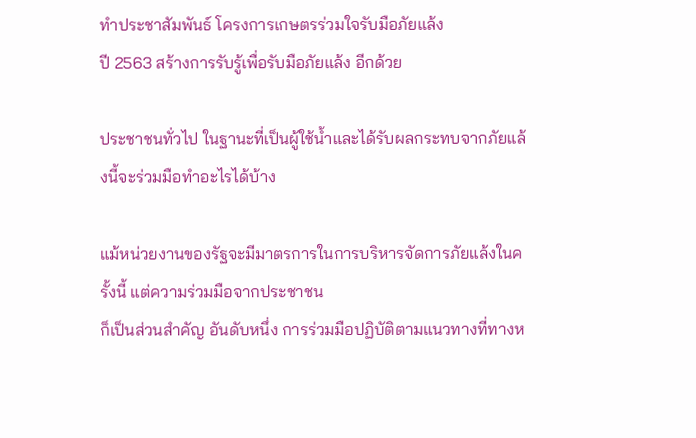ทำประชาสัมพันธ์ โครงการเกษตรร่วมใจรับมือภัยแล้ง
ปี 2563 สร้างการรับรู้เพื่อรับมือภัยแล้ง อีกด้วย

ประชาชนทั่วไป ในฐานะที่เป็นผู้ใช้น้ำและได้รับผลกระทบจากภัยแล้งนี้จะร่วมมือทำอะไรได้บ้าง

แม้หน่วยงานของรัฐจะมีมาตรการในการบริหารจัดการภัยแล้งในครั้งนี้ แต่ความร่วมมือจากประชาชน
ก็เป็นส่วนสำคัญ อันดับหนึ่ง การร่วมมือปฏิบัติตามแนวทางที่ทางห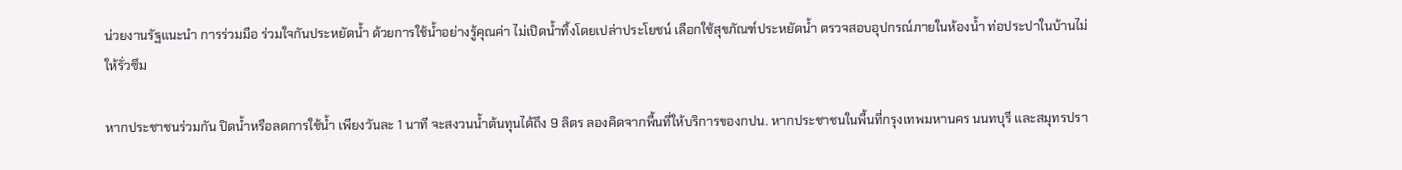น่วยงานรัฐแนะนำ การร่วมมือ ร่วมใจกันประหยัดน้ำ ด้วยการใช้น้ำอย่างรู้คุณค่า ไม่เปิดน้ำทิ้งโดยเปล่าประโยชน์ เลือกใช้สุขภัณฑ์ประหยัดน้ำ ตรวจสอบอุปกรณ์ภายในห้องน้ำ ท่อประปาในบ้านไม่ให้รั่วซึม

หากประชาชนร่วมกัน ปิดน้ำหรือลดการใช้น้ำ เพียงวันละ 1 นาที จะสงวนน้ำต้นทุนได้ถึง 9 ลิตร ลองคิดจากพื้นที่ให้บริการของกปน. หากประชาชนในพื้นที่กรุงเทพมหานคร นนทบุรี และสมุทรปรา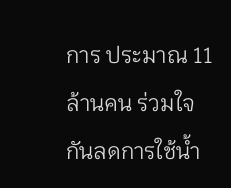การ ประมาณ 11 ล้านคน ร่วมใจกันลดการใช้น้ำ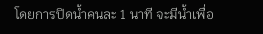โดยการปิดน้ำคนละ 1 นาที จะมีน้ำเพื่อ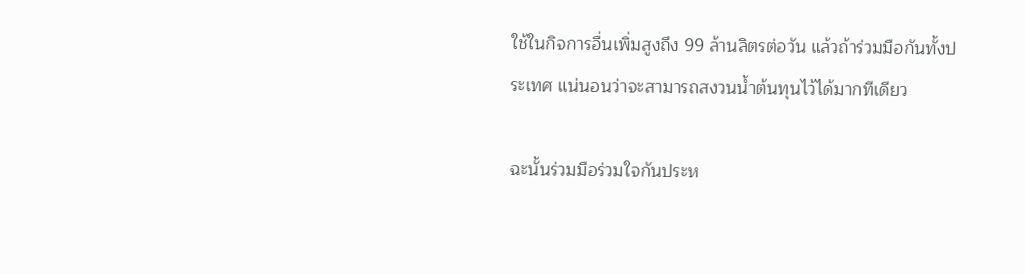ใช้ในกิจการอื่นเพิ่มสูงถึง 99 ล้านลิตรต่อวัน แล้วถ้าร่วมมือกันทั้งประเทศ แน่นอนว่าจะสามารถสงวนน้ำต้นทุนไว้ได้มากทีเดียว

ฉะนั้นร่วมมือร่วมใจกันประห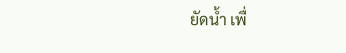ยัดน้ำ เพื่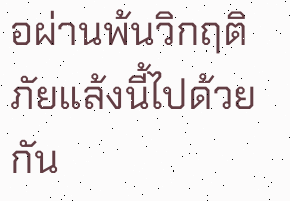อผ่านพ้นวิกฤติภัยแล้งนี้ไปด้วยกัน